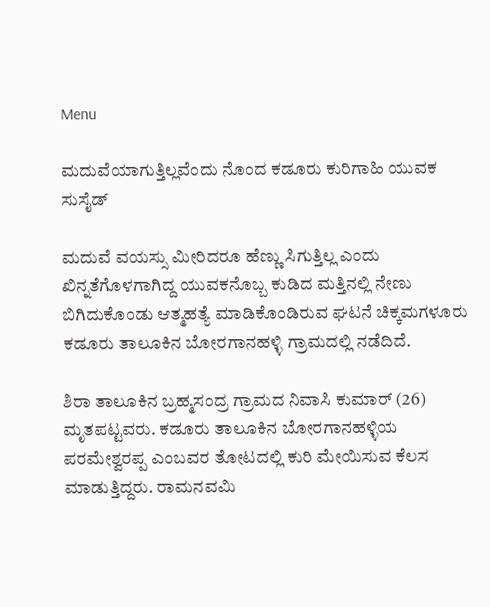Menu

ಮದುವೆಯಾಗುತ್ತಿಲ್ಲವೆಂದು ನೊಂದ ಕಡೂರು ಕುರಿಗಾಹಿ ಯುವಕ ಸುಸೈಡ್‌

ಮದುವೆ ವಯಸ್ಸು ಮೀರಿದರೂ ಹೆಣ್ಣು ಸಿಗುತ್ತಿಲ್ಲ ಎಂದು ಖಿನ್ನತೆಗೊಳಗಾಗಿದ್ದ ಯುವಕನೊಬ್ಬ ಕುಡಿದ ಮತ್ತಿನಲ್ಲಿ ನೇಣು ಬಿಗಿದುಕೊಂಡು ಆತ್ಮಹತ್ಯೆ ಮಾಡಿಕೊಂಡಿರುವ ಘಟನೆ ಚಿಕ್ಕಮಗಳೂರು ಕಡೂರು ತಾಲೂಕಿನ ಬೋರಗಾನಹಳ್ಳಿ ಗ್ರಾಮದಲ್ಲಿ ನಡೆದಿದೆ.

ಶಿರಾ ತಾಲೂಕಿನ ಬ್ರಹ್ಮಸಂದ್ರ ಗ್ರಾಮದ ನಿವಾಸಿ ಕುಮಾರ್ (26) ಮೃತಪಟ್ಟವರು. ಕಡೂರು ತಾಲೂಕಿನ ಬೋರಗಾನಹಳ್ಳಿಯ ಪರಮೇಶ್ವರಪ್ಪ ಎಂಬವರ ತೋಟದಲ್ಲಿ ಕುರಿ ಮೇಯಿಸುವ ಕೆಲಸ ಮಾಡುತ್ತಿದ್ದರು. ರಾಮನವಮಿ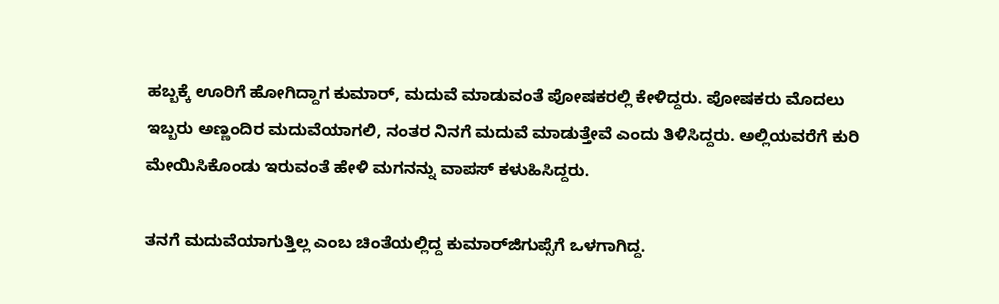ಹಬ್ಬಕ್ಕೆ ಊರಿಗೆ ಹೋಗಿದ್ದಾಗ ಕುಮಾರ್‌, ಮದುವೆ ಮಾಡುವಂತೆ ಪೋಷಕರಲ್ಲಿ ಕೇಳಿದ್ದರು. ಪೋಷಕರು ಮೊದಲು ಇಬ್ಬರು ಅಣ್ಣಂದಿರ ಮದುವೆಯಾಗಲಿ, ನಂತರ ನಿನಗೆ ಮದುವೆ ಮಾಡುತ್ತೇವೆ ಎಂದು ತಿಳಿಸಿದ್ದರು. ಅಲ್ಲಿಯವರೆಗೆ ಕುರಿ ಮೇಯಿಸಿಕೊಂಡು ಇರುವಂತೆ ಹೇಳಿ ಮಗನನ್ನು ವಾಪಸ್ ಕಳುಹಿಸಿದ್ದರು.

ತನಗೆ ಮದುವೆಯಾಗುತ್ತಿಲ್ಲ ಎಂಬ ಚಿಂತೆಯಲ್ಲಿದ್ದ ಕುಮಾರ್‌ಜಿಗುಪ್ಸೆಗೆ ಒಳಗಾಗಿದ್ದ.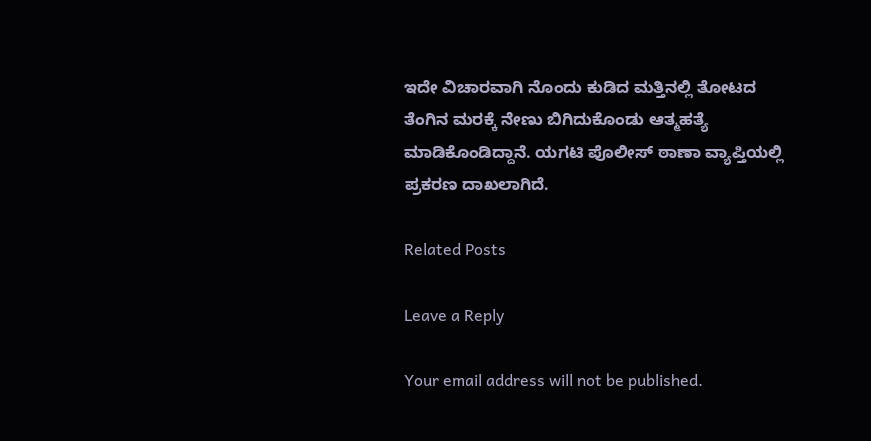ಇದೇ ವಿಚಾರವಾಗಿ ನೊಂದು ಕುಡಿದ ಮತ್ತಿನಲ್ಲಿ ತೋಟದ ತೆಂಗಿನ ಮರಕ್ಕೆ ನೇಣು ಬಿಗಿದುಕೊಂಡು ಆತ್ಮಹತ್ಯೆ ಮಾಡಿಕೊಂಡಿದ್ದಾನೆ. ಯಗಟಿ ಪೊಲೀಸ್ ಠಾಣಾ ವ್ಯಾಪ್ತಿಯಲ್ಲಿ ಪ್ರಕರಣ ದಾಖಲಾಗಿದೆ.

Related Posts

Leave a Reply

Your email address will not be published.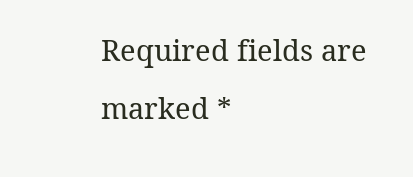Required fields are marked *